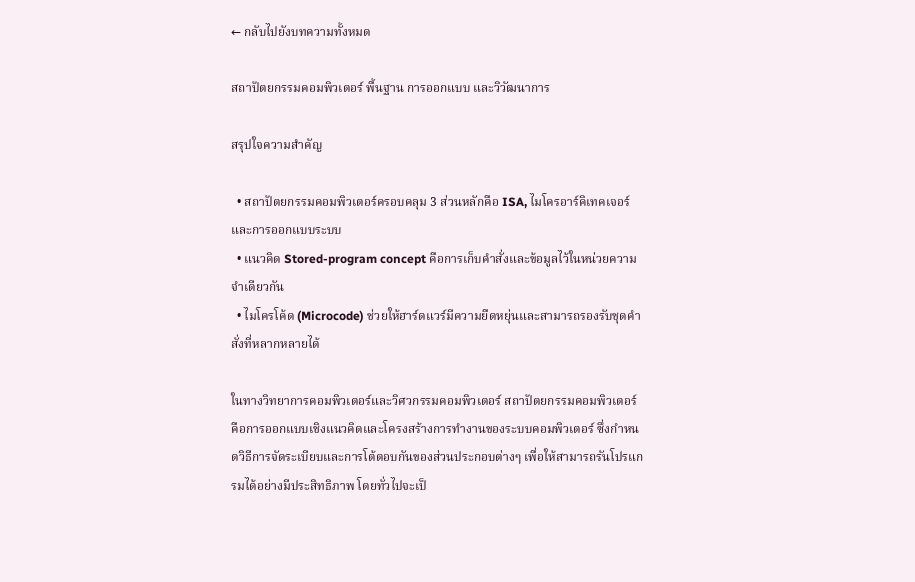← กลับไปยังบทความทั้งหมด

สถาปัตยกรรมคอมพิวเตอร์ พื้นฐาน การออกแบบ และวิวัฒนาการ

สรุปใจความสำคัญ

  • สถาปัตยกรรมคอมพิวเตอร์ครอบคลุม 3 ส่วนหลักคือ ISA, ไมโครอาร์คิเทคเจอร์ และการออกแบบระบบ
  • แนวคิด Stored-program concept คือการเก็บคำสั่งและข้อมูลไว้ในหน่วยความจำเดียวกัน
  • ไมโครโค้ด (Microcode) ช่วยให้ฮาร์ดแวร์มีความยืดหยุ่นและสามารถรองรับชุดคำสั่งที่หลากหลายได้

ในทางวิทยาการคอมพิวเตอร์และวิศวกรรมคอมพิวเตอร์ สถาปัตยกรรมคอมพิวเตอร์ คือการออกแบบเชิงแนวคิดและโครงสร้างการทำงานของระบบคอมพิวเตอร์ ซึ่งกำหนดวิธีการจัดระเบียบและการโต้ตอบกันของส่วนประกอบต่างๆ เพื่อให้สามารถรันโปรแกรมได้อย่างมีประสิทธิภาพ โดยทั่วไปจะเป็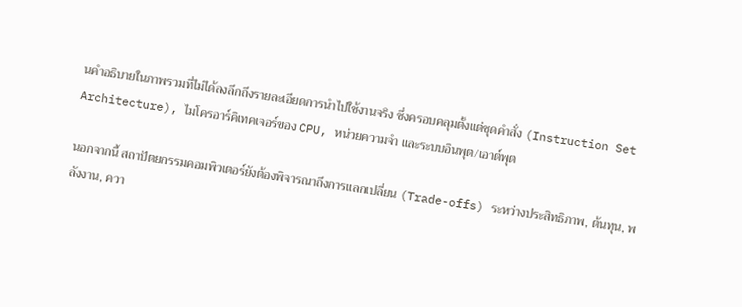นคำอธิบายในภาพรวมที่ไม่ได้ลงลึกถึงรายละเอียดการนำไปใช้งานจริง ซึ่งครอบคลุมตั้งแต่ชุดคำสั่ง (Instruction Set Architecture), ไมโครอาร์คิเทคเจอร์ของ CPU, หน่วยความจำ และระบบอินพุต/เอาต์พุต

นอกจากนี้ สถาปัตยกรรมคอมพิวเตอร์ยังต้องพิจารณาถึงการแลกเปลี่ยน (Trade-offs) ระหว่างประสิทธิภาพ, ต้นทุน, พลังงาน, ควา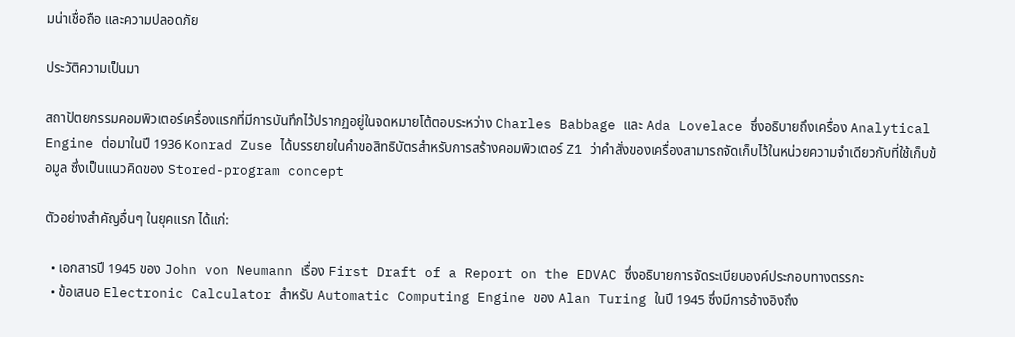มน่าเชื่อถือ และความปลอดภัย

ประวัติความเป็นมา

สถาปัตยกรรมคอมพิวเตอร์เครื่องแรกที่มีการบันทึกไว้ปรากฏอยู่ในจดหมายโต้ตอบระหว่าง Charles Babbage และ Ada Lovelace ซึ่งอธิบายถึงเครื่อง Analytical Engine ต่อมาในปี 1936 Konrad Zuse ได้บรรยายในคำขอสิทธิบัตรสำหรับการสร้างคอมพิวเตอร์ Z1 ว่าคำสั่งของเครื่องสามารถจัดเก็บไว้ในหน่วยความจำเดียวกับที่ใช้เก็บข้อมูล ซึ่งเป็นแนวคิดของ Stored-program concept

ตัวอย่างสำคัญอื่นๆ ในยุคแรก ได้แก่:

  • เอกสารปี 1945 ของ John von Neumann เรื่อง First Draft of a Report on the EDVAC ซึ่งอธิบายการจัดระเบียบองค์ประกอบทางตรรกะ
  • ข้อเสนอ Electronic Calculator สำหรับ Automatic Computing Engine ของ Alan Turing ในปี 1945 ซึ่งมีการอ้างอิงถึง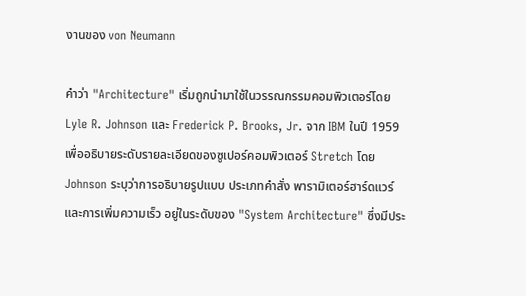งานของ von Neumann

คำว่า "Architecture" เริ่มถูกนำมาใช้ในวรรณกรรมคอมพิวเตอร์โดย Lyle R. Johnson และ Frederick P. Brooks, Jr. จาก IBM ในปี 1959 เพื่ออธิบายระดับรายละเอียดของซูเปอร์คอมพิวเตอร์ Stretch โดย Johnson ระบุว่าการอธิบายรูปแบบ ประเภทคำสั่ง พารามิเตอร์ฮาร์ดแวร์ และการเพิ่มความเร็ว อยู่ในระดับของ "System Architecture" ซึ่งมีประ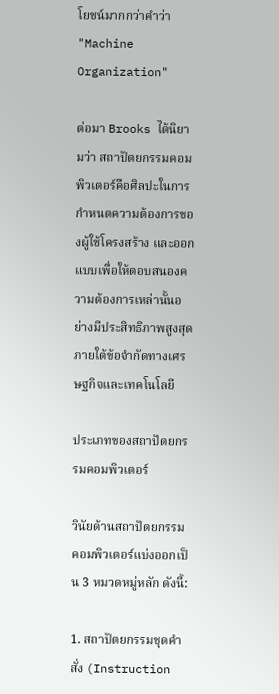โยชน์มากกว่าคำว่า "Machine Organization"

ต่อมา Brooks ได้นิยามว่า สถาปัตยกรรมคอมพิวเตอร์คือศิลปะในการกำหนดความต้องการของผู้ใช้โครงสร้าง และออกแบบเพื่อให้ตอบสนองความต้องการเหล่านั้นอย่างมีประสิทธิภาพสูงสุดภายใต้ข้อจำกัดทางเศรษฐกิจและเทคโนโลยี

ประเภทของสถาปัตยกรรมคอมพิวเตอร์

วินัยด้านสถาปัตยกรรมคอมพิวเตอร์แบ่งออกเป็น 3 หมวดหมู่หลัก ดังนี้:

1. สถาปัตยกรรมชุดคำสั่ง (Instruction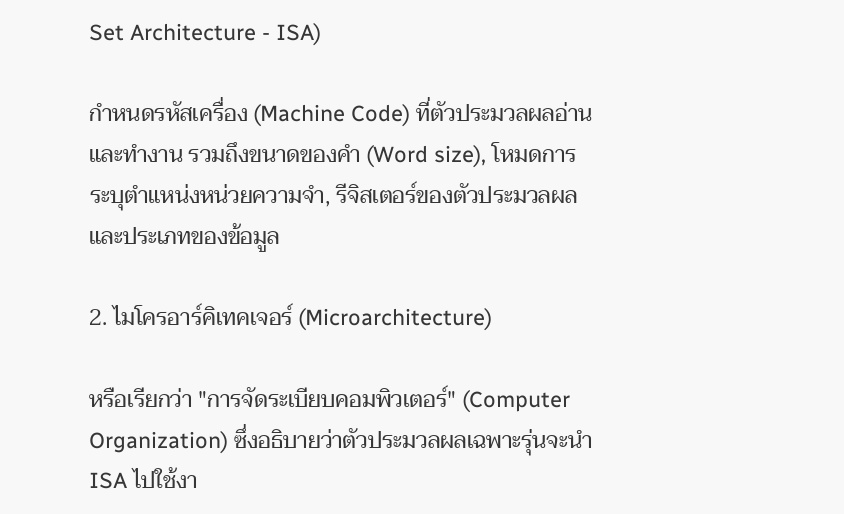Set Architecture - ISA)

กำหนดรหัสเครื่อง (Machine Code) ที่ตัวประมวลผลอ่านและทำงาน รวมถึงขนาดของคำ (Word size), โหมดการระบุตำแหน่งหน่วยความจำ, รีจิสเตอร์ของตัวประมวลผล และประเภทของข้อมูล

2. ไมโครอาร์คิเทคเจอร์ (Microarchitecture)

หรือเรียกว่า "การจัดระเบียบคอมพิวเตอร์" (Computer Organization) ซึ่งอธิบายว่าตัวประมวลผลเฉพาะรุ่นจะนำ ISA ไปใช้งา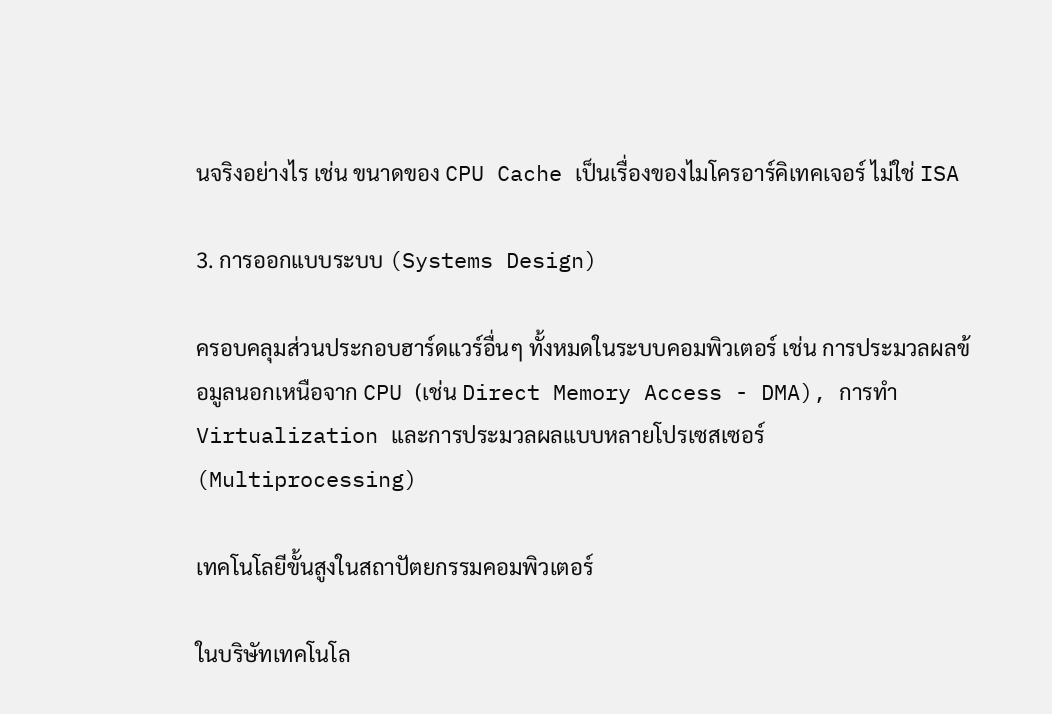นจริงอย่างไร เช่น ขนาดของ CPU Cache เป็นเรื่องของไมโครอาร์คิเทคเจอร์ ไม่ใช่ ISA

3. การออกแบบระบบ (Systems Design)

ครอบคลุมส่วนประกอบฮาร์ดแวร์อื่นๆ ทั้งหมดในระบบคอมพิวเตอร์ เช่น การประมวลผลข้อมูลนอกเหนือจาก CPU (เช่น Direct Memory Access - DMA), การทำ Virtualization และการประมวลผลแบบหลายโปรเซสเซอร์ (Multiprocessing)

เทคโนโลยีขั้นสูงในสถาปัตยกรรมคอมพิวเตอร์

ในบริษัทเทคโนโล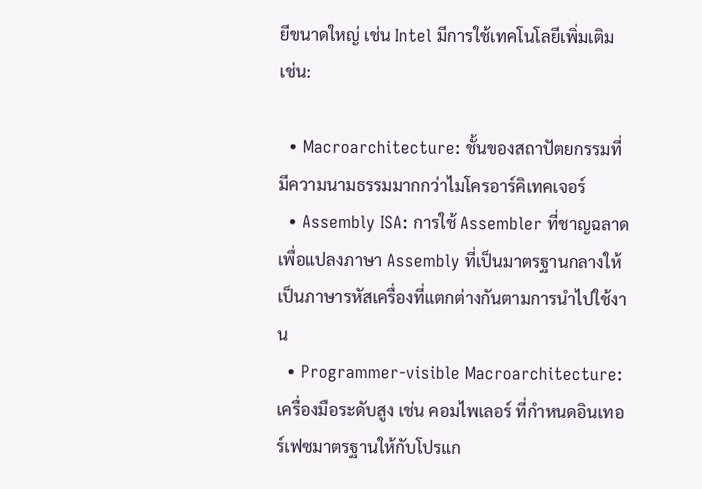ยีขนาดใหญ่ เช่น Intel มีการใช้เทคโนโลยีเพิ่มเติม เช่น:

  • Macroarchitecture: ชั้นของสถาปัตยกรรมที่มีความนามธรรมมากกว่าไมโครอาร์คิเทคเจอร์
  • Assembly ISA: การใช้ Assembler ที่ชาญฉลาดเพื่อแปลงภาษา Assembly ที่เป็นมาตรฐานกลางให้เป็นภาษารหัสเครื่องที่แตกต่างกันตามการนำไปใช้งาน
  • Programmer-visible Macroarchitecture: เครื่องมือระดับสูง เช่น คอมไพเลอร์ ที่กำหนดอินเทอร์เฟซมาตรฐานให้กับโปรแก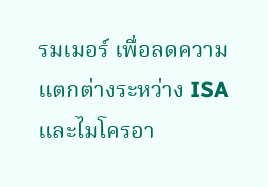รมเมอร์ เพื่อลดความแตกต่างระหว่าง ISA และไมโครอา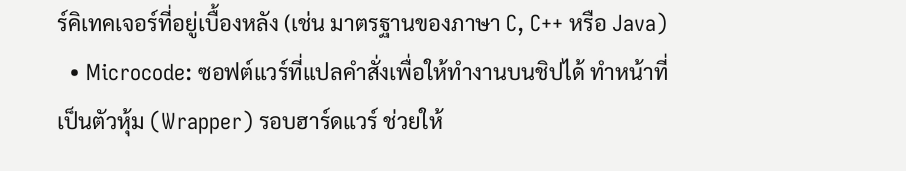ร์คิเทคเจอร์ที่อยู่เบื้องหลัง (เช่น มาตรฐานของภาษา C, C++ หรือ Java)
  • Microcode: ซอฟต์แวร์ที่แปลคำสั่งเพื่อให้ทำงานบนชิปได้ ทำหน้าที่เป็นตัวหุ้ม (Wrapper) รอบฮาร์ดแวร์ ช่วยให้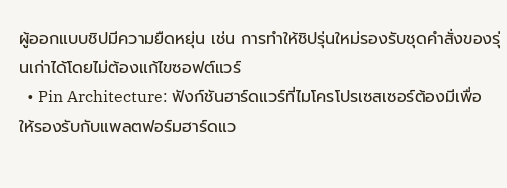ผู้ออกแบบชิปมีความยืดหยุ่น เช่น การทำให้ชิปรุ่นใหม่รองรับชุดคำสั่งของรุ่นเก่าได้โดยไม่ต้องแก้ไขซอฟต์แวร์
  • Pin Architecture: ฟังก์ชันฮาร์ดแวร์ที่ไมโครโปรเซสเซอร์ต้องมีเพื่อให้รองรับกับแพลตฟอร์มฮาร์ดแว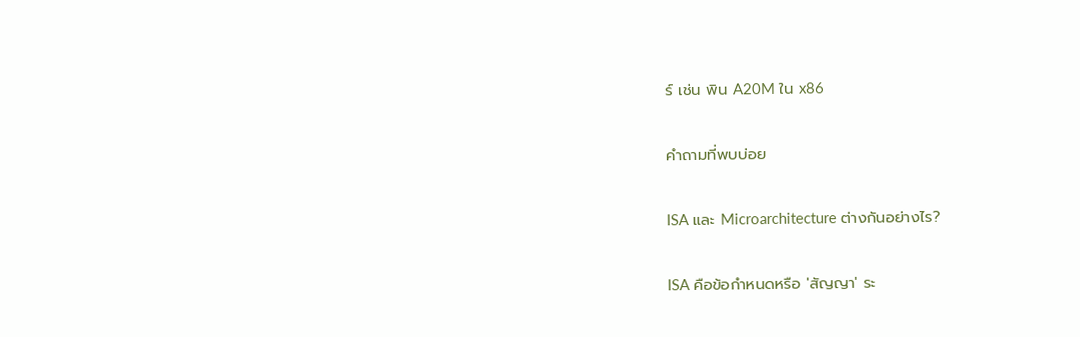ร์ เช่น พิน A20M ใน x86

คำถามที่พบบ่อย

ISA และ Microarchitecture ต่างกันอย่างไร?

ISA คือข้อกำหนดหรือ 'สัญญา' ระ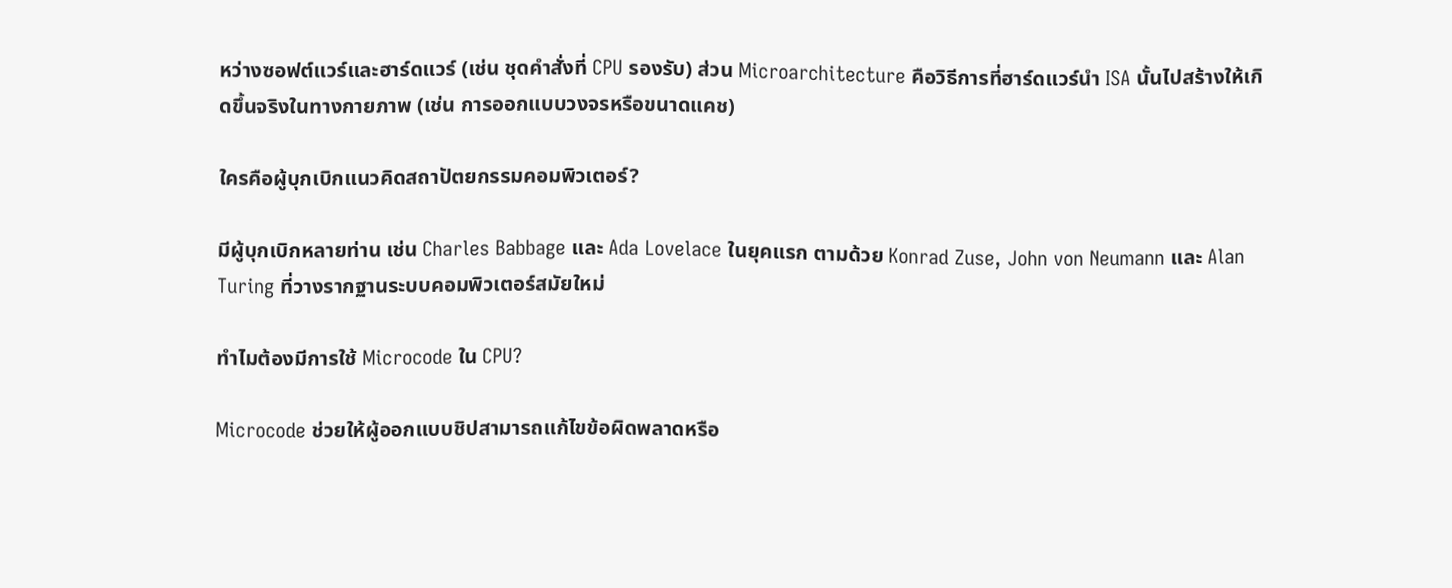หว่างซอฟต์แวร์และฮาร์ดแวร์ (เช่น ชุดคำสั่งที่ CPU รองรับ) ส่วน Microarchitecture คือวิธีการที่ฮาร์ดแวร์นำ ISA นั้นไปสร้างให้เกิดขึ้นจริงในทางกายภาพ (เช่น การออกแบบวงจรหรือขนาดแคช)

ใครคือผู้บุกเบิกแนวคิดสถาปัตยกรรมคอมพิวเตอร์?

มีผู้บุกเบิกหลายท่าน เช่น Charles Babbage และ Ada Lovelace ในยุคแรก ตามด้วย Konrad Zuse, John von Neumann และ Alan Turing ที่วางรากฐานระบบคอมพิวเตอร์สมัยใหม่

ทำไมต้องมีการใช้ Microcode ใน CPU?

Microcode ช่วยให้ผู้ออกแบบชิปสามารถแก้ไขข้อผิดพลาดหรือ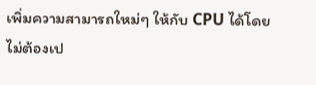เพิ่มความสามารถใหม่ๆ ให้กับ CPU ได้โดยไม่ต้องเป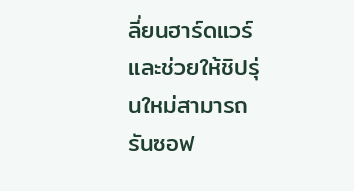ลี่ยนฮาร์ดแวร์ และช่วยให้ชิปรุ่นใหม่สามารถรันซอฟ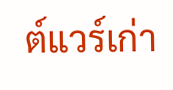ต์แวร์เก่า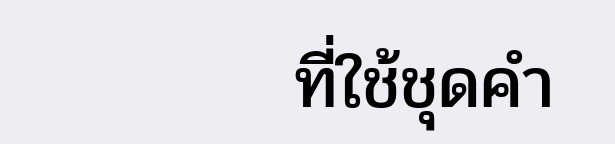ที่ใช้ชุดคำ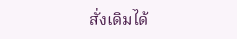สั่งเดิมได้